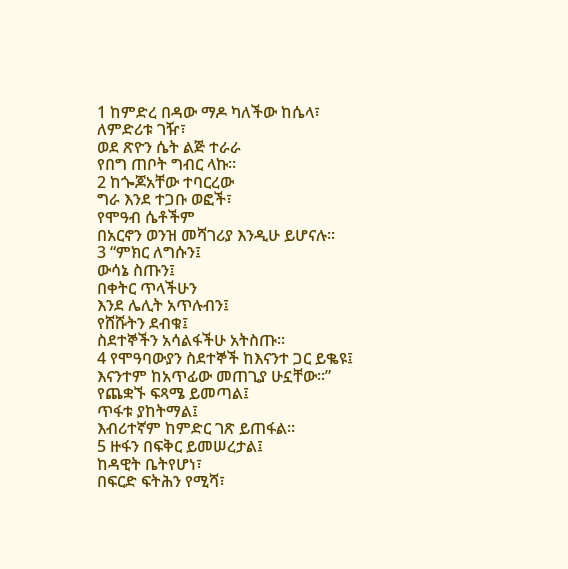1 ከምድረ በዳው ማዶ ካለችው ከሴላ፣
ለምድሪቱ ገዥ፣
ወደ ጽዮን ሴት ልጅ ተራራ
የበግ ጠቦት ግብር ላኩ።
2 ከጐጆአቸው ተባርረው
ግራ እንደ ተጋቡ ወፎች፣
የሞዓብ ሴቶችም
በአርኖን ወንዝ መሻገሪያ እንዲሁ ይሆናሉ።
3 “ምክር ለግሱን፤
ውሳኔ ስጡን፤
በቀትር ጥላችሁን
እንደ ሌሊት አጥሉብን፤
የሸሹትን ደብቁ፤
ስደተኞችን አሳልፋችሁ አትስጡ።
4 የሞዓባውያን ስደተኞች ከእናንተ ጋር ይቈዩ፤
እናንተም ከአጥፊው መጠጊያ ሁኗቸው።”
የጨቋኙ ፍጻሜ ይመጣል፤
ጥፋቱ ያከትማል፤
እብሪተኛም ከምድር ገጽ ይጠፋል።
5 ዙፋን በፍቅር ይመሠረታል፤
ከዳዊት ቤትየሆነ፣
በፍርድ ፍትሕን የሚሻ፣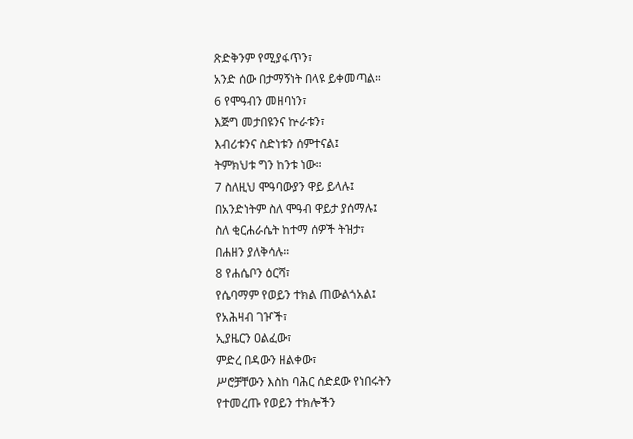ጽድቅንም የሚያፋጥን፣
አንድ ሰው በታማኝነት በላዩ ይቀመጣል።
6 የሞዓብን መዘባነን፣
እጅግ መታበዩንና ኵራቱን፣
እብሪቱንና ስድነቱን ሰምተናል፤
ትምክህቱ ግን ከንቱ ነው።
7 ስለዚህ ሞዓባውያን ዋይ ይላሉ፤
በአንድነትም ስለ ሞዓብ ዋይታ ያሰማሉ፤
ስለ ቂርሐራሴት ከተማ ሰዎች ትዝታ፣
በሐዘን ያለቅሳሉ።
8 የሐሴቦን ዕርሻ፣
የሴባማም የወይን ተክል ጠውልጎአል፤
የአሕዛብ ገዦች፣
ኢያዜርን ዐልፈው፣
ምድረ በዳውን ዘልቀው፣
ሥሮቻቸውን እስከ ባሕር ሰድደው የነበሩትን
የተመረጡ የወይን ተክሎችን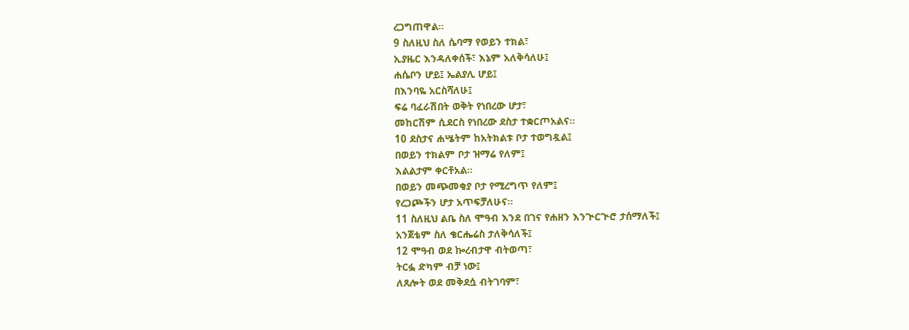ረጋግጠዋል።
9 ስለዚህ ስለ ሴባማ የወይን ተክል፣
ኢያዜር እንዳለቀሰች፣ እኔም አለቅሳለሁ፤
ሐሴቦን ሆይ፤ ኤልያሊ ሆይ፤
በእንባዬ አርስሻለሁ፤
ፍሬ ባፈራሽበት ወቅት የነበረው ሆታ፣
መከርሽም ሲደርስ የነበረው ደስታ ተቋርጦአልና።
10 ደስታና ሐሤትም ከአትክልቱ ቦታ ተወግዷል፤
በወይን ተክልም ቦታ ዝማሬ የለም፤
እልልታም ቀርቶአል።
በወይን መጭመቂያ ቦታ የሚረግጥ የለም፤
የረጋጮችን ሆታ አጥፍቻለሁና።
11 ስለዚህ ልቤ ስለ ሞዓብ እንደ በገና የሐዘን እንጒርጒሮ ታሰማለች፤
አንጀቴም ስለ ቄርሔሬስ ታለቅሳለች፤
12 ሞዓብ ወደ ኰረብታዋ ብትወጣ፣
ትርፏ ድካም ብቻ ነው፤
ለጸሎት ወደ መቅደሷ ብትገባም፣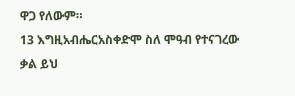ዋጋ የለውም።
13 እግዚአብሔርአስቀድሞ ስለ ሞዓብ የተናገረው ቃል ይህ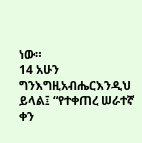ነው።
14 አሁን ግንእግዚአብሔርእንዲህ ይላል፤ “የተቀጠረ ሠራተኛ ቀን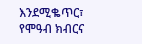እንደሚቈጥር፣ የሞዓብ ክብርና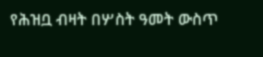የሕዝቧ ብዛት በሦስት ዓመት ውስጥ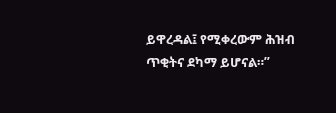ይዋረዳል፤ የሚቀረውም ሕዝብ ጥቂትና ደካማ ይሆናል።”